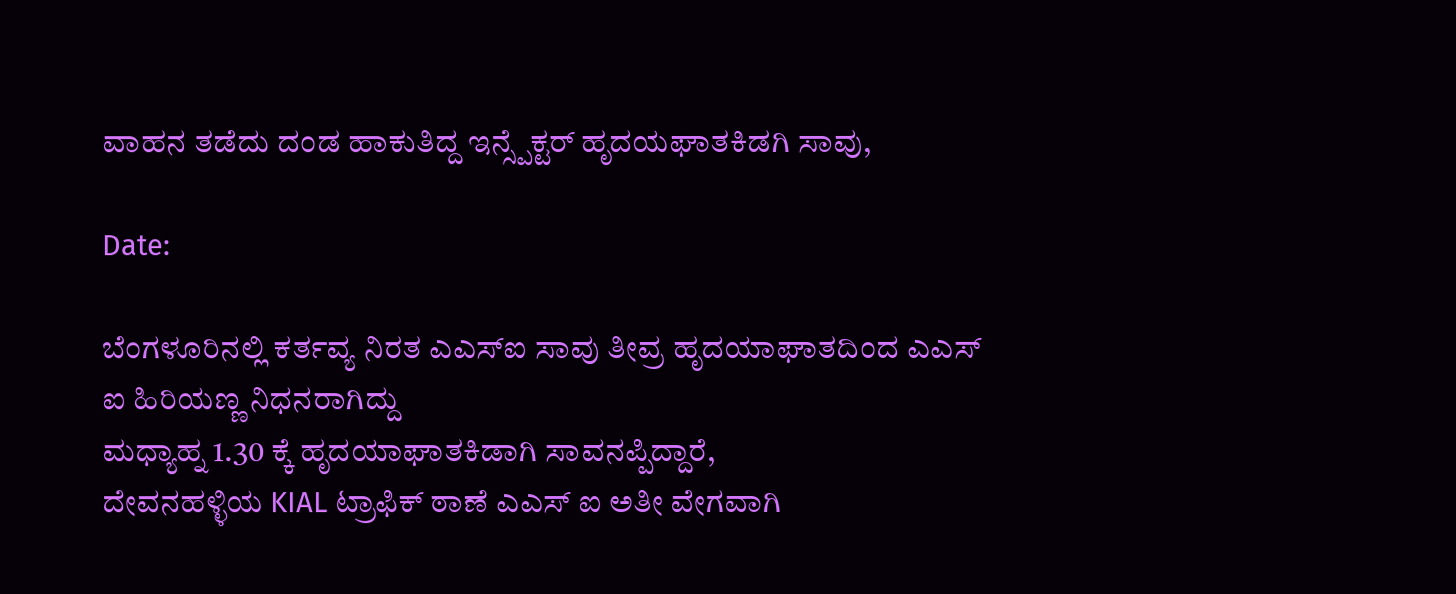ವಾಹನ ತಡೆದು ದಂಡ ಹಾಕುತಿದ್ದ ಇನ್ಸ್ಪೆಕ್ಟರ್ ಹೃದಯಘಾತಕಿಡಗಿ ಸಾವು,

Date:

ಬೆಂಗಳೂರಿನಲ್ಲಿ ಕರ್ತವ್ಯ ನಿರತ ಎಎಸ್ಐ ಸಾವು ತೀವ್ರ ಹೃದಯಾಘಾತದಿಂದ ಎಎಸ್ ಐ ಹಿರಿಯಣ್ಣ ನಿಧನರಾಗಿದ್ದು
ಮಧ್ಯಾಹ್ನ 1.30 ಕ್ಕೆ ಹೃದಯಾಘಾತಕಿಡಾಗಿ ಸಾವನಪ್ಪಿದ್ದಾರೆ,
ದೇವನಹಳ್ಳಿಯ KIAL ಟ್ರಾಫಿಕ್ ಠಾಣೆ ಎಎಸ್ ಐ ಅತೀ ವೇಗವಾಗಿ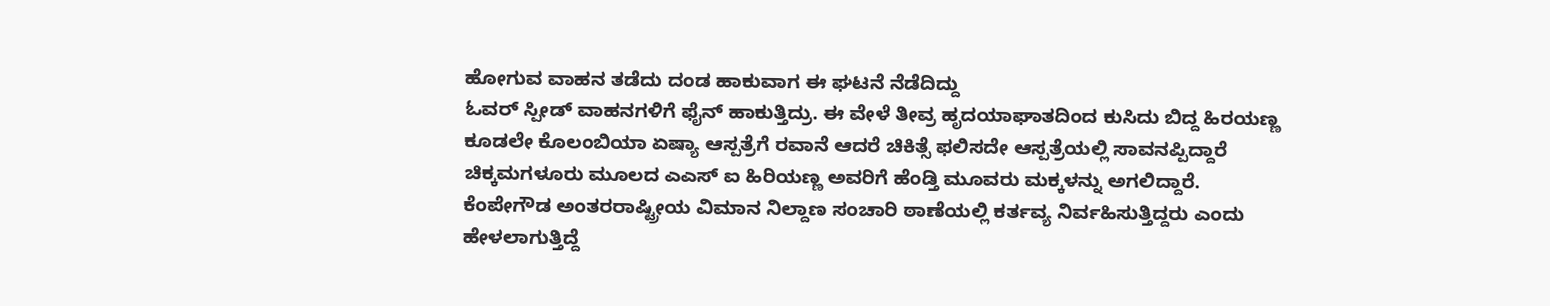ಹೋಗುವ ವಾಹನ ತಡೆದು ದಂಡ ಹಾಕುವಾಗ ಈ ಘಟನೆ ನೆಡೆದಿದ್ದು
ಓವರ್ ಸ್ಪೀಡ್ ವಾಹನಗಳಿಗೆ ಫೈನ್ ಹಾಕುತ್ತಿದ್ರು. ಈ ವೇಳೆ ತೀವ್ರ ಹೃದಯಾಘಾತದಿಂದ ಕುಸಿದು ಬಿದ್ದ ಹಿರಯಣ್ಣ ಕೂಡಲೇ ಕೊಲಂಬಿಯಾ ಏಷ್ಯಾ ಆಸ್ಪತ್ರೆಗೆ ರವಾನೆ ಆದರೆ ಚಿಕಿತ್ಸೆ ಫಲಿಸದೇ ಆಸ್ಪತ್ರೆಯಲ್ಲಿ ಸಾವನಪ್ಪಿದ್ದಾರೆ ಚಿಕ್ಕಮಗಳೂರು ಮೂಲದ ಎಎಸ್ ಐ ಹಿರಿಯಣ್ಣ ಅವರಿಗೆ ಹೆಂಡ್ತಿ ಮೂವರು ಮಕ್ಕಳನ್ನು ಅಗಲಿದ್ದಾರೆ.
ಕೆಂಪೇಗೌಡ ಅಂತರರಾಷ್ಟ್ರೀಯ ವಿಮಾನ ನಿಲ್ದಾಣ ಸಂಚಾರಿ ಠಾಣೆಯಲ್ಲಿ ಕರ್ತವ್ಯ ನಿರ್ವಹಿಸುತ್ತಿದ್ದರು ಎಂದು ಹೇಳಲಾಗುತ್ತಿದ್ದೆ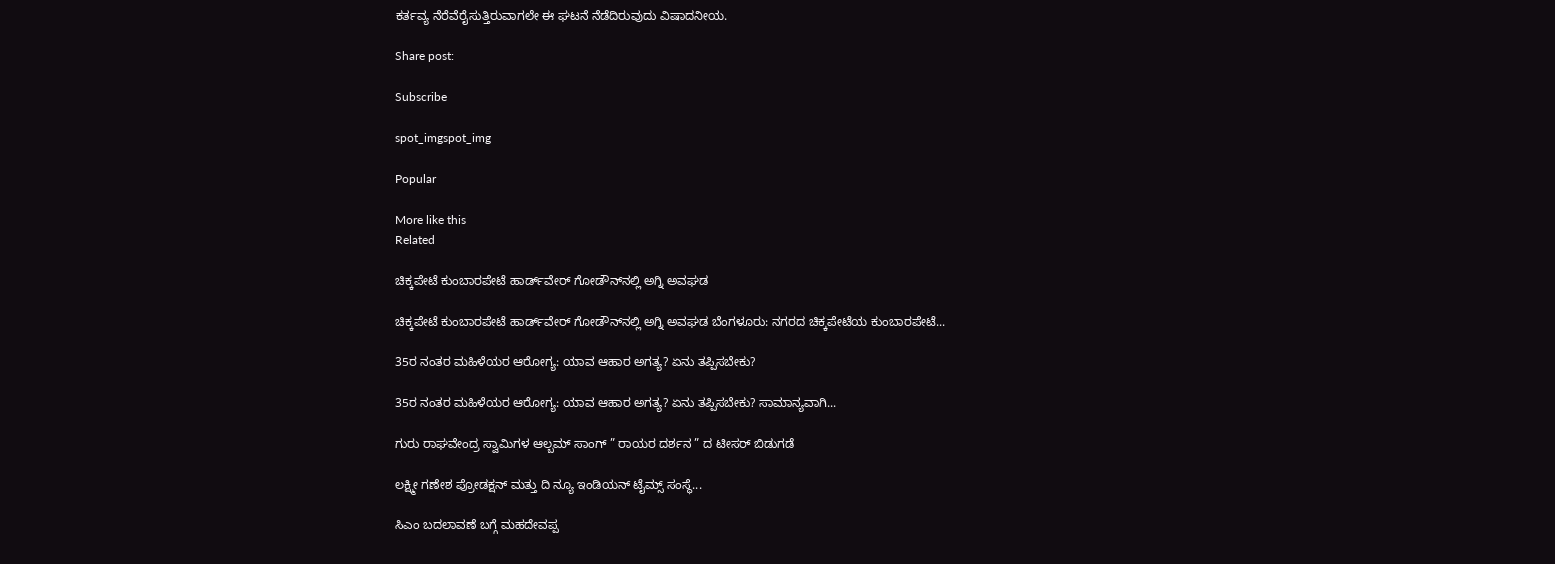ಕರ್ತವ್ಯ ನೆರೆವೆರೈಸುತ್ತಿರುವಾಗಲೇ ಈ ಘಟನೆ ನೆಡೆದಿರುವುದು ವಿಷಾದನೀಯ.

Share post:

Subscribe

spot_imgspot_img

Popular

More like this
Related

ಚಿಕ್ಕಪೇಟೆ ಕುಂಬಾರಪೇಟೆ ಹಾರ್ಡ್‌ವೇರ್ ಗೋಡೌನ್‌ನಲ್ಲಿ ಅಗ್ನಿ ಅವಘಡ

ಚಿಕ್ಕಪೇಟೆ ಕುಂಬಾರಪೇಟೆ ಹಾರ್ಡ್‌ವೇರ್ ಗೋಡೌನ್‌ನಲ್ಲಿ ಅಗ್ನಿ ಅವಘಡ ಬೆಂಗಳೂರು: ನಗರದ ಚಿಕ್ಕಪೇಟೆಯ ಕುಂಬಾರಪೇಟೆ...

35ರ ನಂತರ ಮಹಿಳೆಯರ ಆರೋಗ್ಯ: ಯಾವ ಆಹಾರ ಅಗತ್ಯ? ಏನು ತಪ್ಪಿಸಬೇಕು?

35ರ ನಂತರ ಮಹಿಳೆಯರ ಆರೋಗ್ಯ: ಯಾವ ಆಹಾರ ಅಗತ್ಯ? ಏನು ತಪ್ಪಿಸಬೇಕು? ಸಾಮಾನ್ಯವಾಗಿ...

ಗುರು ರಾಘವೇಂದ್ರ ಸ್ವಾಮಿಗಳ ಆಲ್ಬಮ್ ಸಾಂಗ್ ” ರಾಯರ ದರ್ಶನ ” ದ ಟೀಸರ್ ಬಿಡುಗಡೆ

ಲಕ್ಷ್ಮೀ ಗಣೇಶ ಪ್ರೋಡಕ್ಷನ್ ಮತ್ತು ದಿ ನ್ಯೂ ಇಂಡಿಯನ್ ಟೈಮ್ಸ್ ಸಂಸ್ಥೆ...

ಸಿಎಂ ಬದಲಾವಣೆ ಬಗ್ಗೆ ಮಹದೇವಪ್ಪ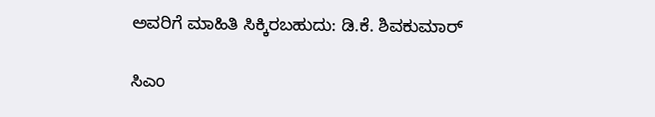ಅವರಿಗೆ ಮಾಹಿತಿ ಸಿಕ್ಕಿರಬಹುದು: ಡಿ.ಕೆ. ಶಿವಕುಮಾರ್

ಸಿಎಂ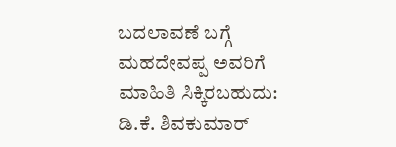ಬದಲಾವಣೆ ಬಗ್ಗೆ ಮಹದೇವಪ್ಪ ಅವರಿಗೆ ಮಾಹಿತಿ ಸಿಕ್ಕಿರಬಹುದು: ಡಿ.ಕೆ. ಶಿವಕುಮಾರ್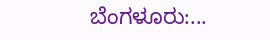ಬೆಂಗಳೂರು:...